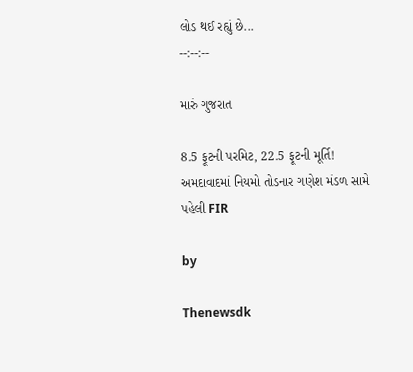લોડ થઈ રહ્યું છે...
--:--:--

મારું ગુજરાત

8.5 ફૂટની પરમિટ, 22.5 ફૂટની મૂર્તિ! અમદાવાદમાં નિયમો તોડનાર ગણેશ મંડળ સામે પહેલી FIR

by

Thenewsdk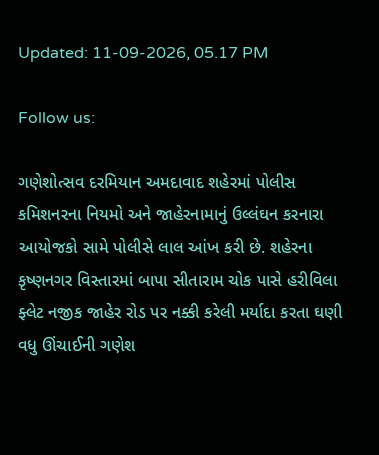Updated: 11-09-2026, 05.17 PM

Follow us:

ગણેશોત્સવ દરમિયાન અમદાવાદ શહેરમાં પોલીસ કમિશનરના નિયમો અને જાહેરનામાનું ઉલ્લંઘન કરનારા આયોજકો સામે પોલીસે લાલ આંખ કરી છે. શહેરના કૃષ્ણનગર વિસ્તારમાં બાપા સીતારામ ચોક પાસે હરીવિલા ફ્લેટ નજીક જાહેર રોડ પર નક્કી કરેલી મર્યાદા કરતા ઘણી વધુ ઊંચાઈની ગણેશ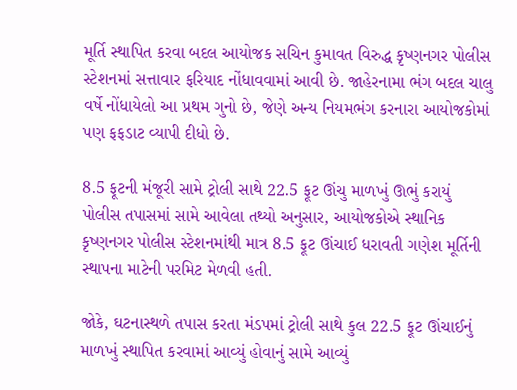મૂર્તિ સ્થાપિત કરવા બદલ આયોજક સચિન કુમાવત વિરુદ્ધ કૃષ્ણનગર પોલીસ સ્ટેશનમાં સત્તાવાર ફરિયાદ નોંધાવવામાં આવી છે. જાહેરનામા ભંગ બદલ ચાલુ વર્ષે નોંધાયેલો આ પ્રથમ ગુનો છે, જેણે અન્ય નિયમભંગ કરનારા આયોજકોમાં પણ ફફડાટ વ્યાપી દીધો છે.

8.5 ફૂટની મંજૂરી સામે ટ્રોલી સાથે 22.5 ફૂટ ઊંચુ માળખું ઊભું કરાયું
પોલીસ તપાસમાં સામે આવેલા તથ્યો અનુસાર, આયોજકોએ સ્થાનિક કૃષ્ણનગર પોલીસ સ્ટેશનમાંથી માત્ર 8.5 ફૂટ ઊંચાઈ ધરાવતી ગણેશ મૂર્તિની સ્થાપના માટેની પરમિટ મેળવી હતી.

જોકે, ઘટનાસ્થળે તપાસ કરતા મંડપમાં ટ્રોલી સાથે કુલ 22.5 ફૂટ ઊંચાઈનું માળખું સ્થાપિત કરવામાં આવ્યું હોવાનું સામે આવ્યું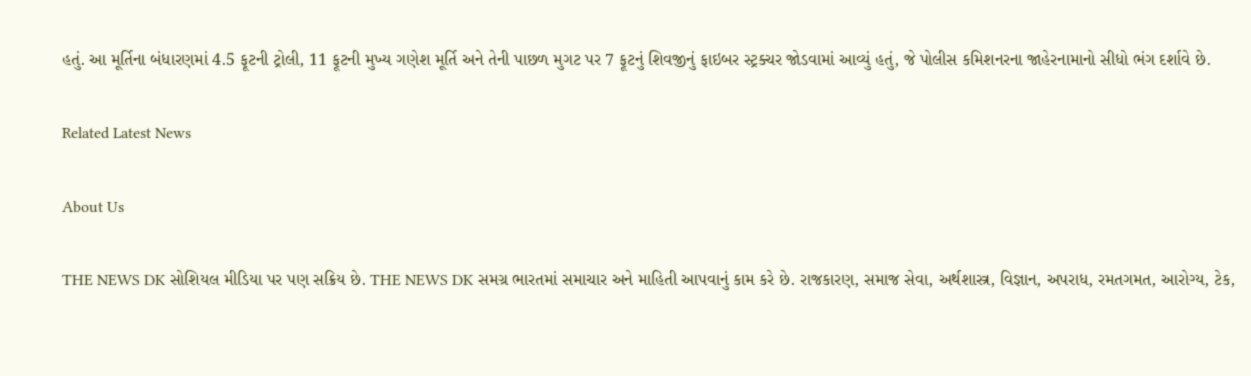હતું. આ મૂર્તિના બંધારણમાં 4.5 ફૂટની ટ્રોલી, 11 ફૂટની મુખ્ય ગણેશ મૂર્તિ અને તેની પાછળ મુગટ પર 7 ફૂટનું શિવજીનું ફાઇબર સ્ટ્રક્ચર જોડવામાં આવ્યું હતું, જે પોલીસ કમિશનરના જાહેરનામાનો સીધો ભંગ દર્શાવે છે.

Related Latest News

About Us

THE NEWS DK સોશિયલ મીડિયા પર પણ સક્રિય છે. THE NEWS DK સમગ્ર ભારતમાં સમાચાર અને માહિતી આપવાનું કામ કરે છે. રાજકારણ, સમાજ સેવા, અર્થશાસ્ત્ર, વિજ્ઞાન, અપરાધ, રમતગમત, આરોગ્ય, ટેક,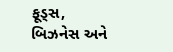ફૂડ્સ, બિઝનેસ અને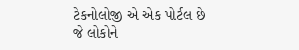ટેકનોલોજી એ એક પોર્ટલ છે જે લોકોને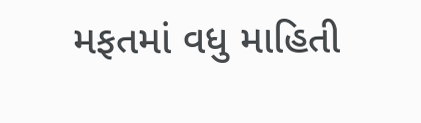મફતમાં વધુ માહિતી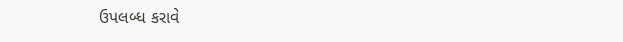ઉપલબ્ધ કરાવે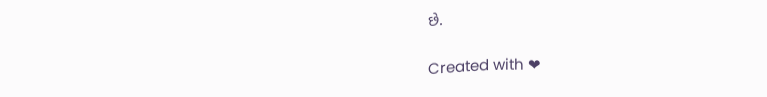છે.

Created with ❤